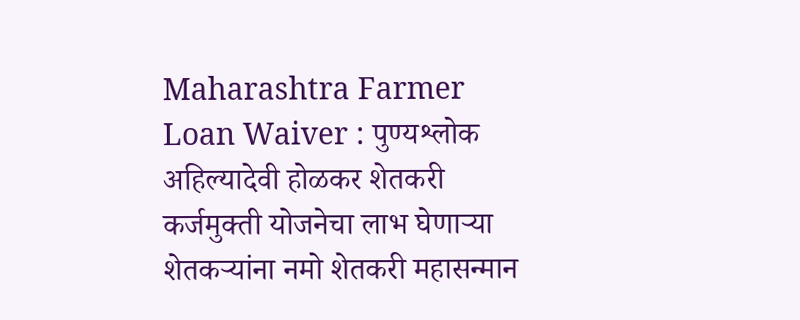Maharashtra Farmer Loan Waiver : पुण्यश्लोक अहिल्यादेवी होळकर शेतकरी कर्जमुक्ती योजनेचा लाभ घेणाऱ्या शेतकऱ्यांना नमो शेतकरी महासन्मान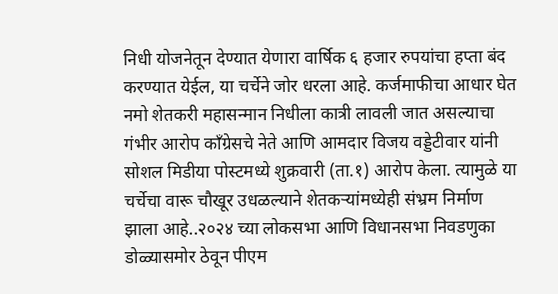निधी योजनेतून देण्यात येणारा वार्षिक ६ हजार रुपयांचा हप्ता बंद करण्यात येईल, या चर्चेने जोर धरला आहे. कर्जमाफीचा आधार घेत नमो शेतकरी महासन्मान निधीला कात्री लावली जात असल्याचा गंभीर आरोप काँग्रेसचे नेते आणि आमदार विजय वड्डेटीवार यांनी सोशल मिडीया पोस्टमध्ये शुक्रवारी (ता.१) आरोप केला. त्यामुळे या चर्चेचा वारू चौखूर उधळल्याने शेतकऱ्यांमध्येही संभ्रम निर्माण झाला आहे..२०२४ च्या लोकसभा आणि विधानसभा निवडणुका डोळ्यासमोर ठेवून पीएम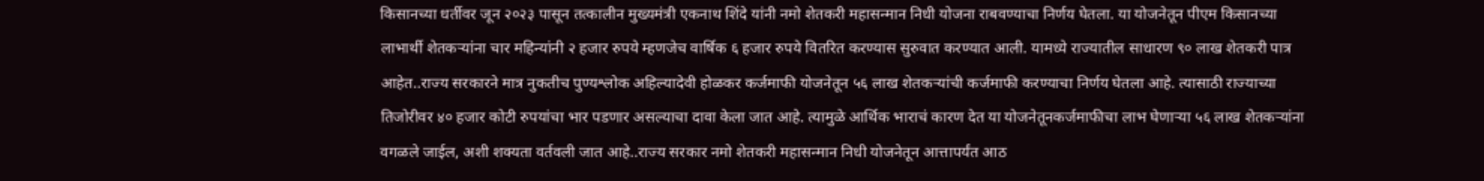किसानच्या धर्तीवर जून २०२३ पासून तत्कालीन मुख्यमंत्री एकनाथ शिंदे यांनी नमो शेतकरी महासन्मान निधी योजना राबवण्याचा निर्णय घेतला. या योजनेतून पीएम किसानच्या लाभार्थी शेतकऱ्यांना चार महिन्यांनी २ हजार रुपये म्हणजेच वार्षिक ६ हजार रुपये वितरित करण्यास सुरुवात करण्यात आली. यामध्ये राज्यातील साधारण ९० लाख शेतकरी पात्र आहेत..राज्य सरकारने मात्र नुकतीच पुण्यश्लोक अहिल्यादेवी होळकर कर्जमाफी योजनेतून ५६ लाख शेतकऱ्यांची कर्जमाफी करण्याचा निर्णय घेतला आहे. त्यासाठी राज्याच्या तिजोरीवर ४० हजार कोटी रुपयांचा भार पडणार असल्याचा दावा केला जात आहे. त्यामुळे आर्थिक भाराचं कारण देत या योजनेतूनकर्जमाफीचा लाभ घेणाऱ्या ५६ लाख शेतकऱ्यांना वगळले जाईल, अशी शक्यता वर्तवली जात आहे..राज्य सरकार नमो शेतकरी महासन्मान निधी योजनेतून आत्तापर्यंत आठ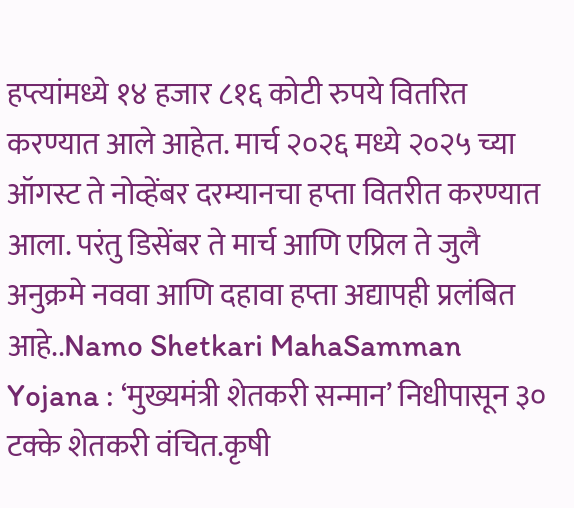हप्त्यांमध्ये १४ हजार ८१६ कोटी रुपये वितरित करण्यात आले आहेत. मार्च २०२६ मध्ये २०२५ च्या ऑगस्ट ते नोव्हेंबर दरम्यानचा हप्ता वितरीत करण्यात आला. परंतु डिसेंबर ते मार्च आणि एप्रिल ते जुलै अनुक्रमे नववा आणि दहावा हप्ता अद्यापही प्रलंबित आहे..Namo Shetkari MahaSamman Yojana : ‘मुख्यमंत्री शेतकरी सन्मान’ निधीपासून ३० टक्के शेतकरी वंचित.कृषी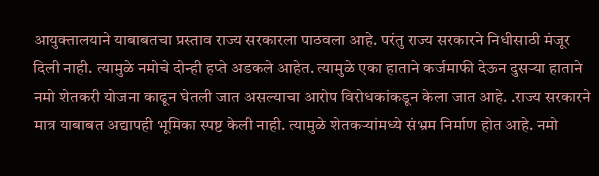आयुक्तालयाने याबाबतचा प्रस्ताव राज्य सरकारला पाठवला आहे. परंतु राज्य सरकारने निधीसाठी मंजूर दिली नाही. त्यामुळे नमोचे दोन्ही हप्ते अडकले आहेत. त्यामुळे एका हाताने कर्जमाफी देऊन दुसऱ्या हाताने नमो शेतकरी योजना काढून घेतली जात असल्याचा आरोप विरोधकांकडून केला जात आहे. .राज्य सरकारने मात्र याबाबत अद्यापही भूमिका स्पष्ट केली नाही. त्यामुळे शेतकऱ्यांमध्ये संभ्रम निर्माण होत आहे. नमो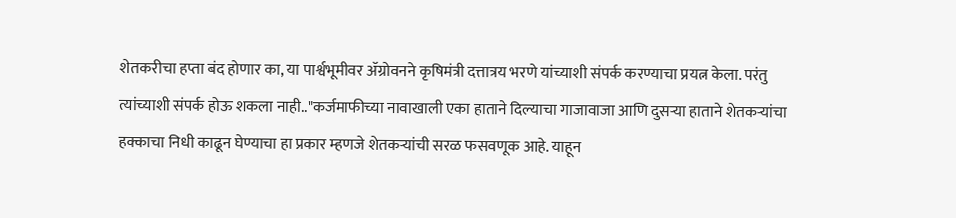शेतकरीचा हप्ता बंद होणार का, या पार्श्वभूमीवर ॲग्रोवनने कृषिमंत्री दत्तात्रय भरणे यांच्याशी संपर्क करण्याचा प्रयत्न केला. परंतु त्यांच्याशी संपर्क होऊ शकला नाही.."कर्जमाफीच्या नावाखाली एका हाताने दिल्याचा गाजावाजा आणि दुसऱ्या हाताने शेतकऱ्यांचा हक्काचा निधी काढून घेण्याचा हा प्रकार म्हणजे शेतकऱ्यांची सरळ फसवणूक आहे. याहून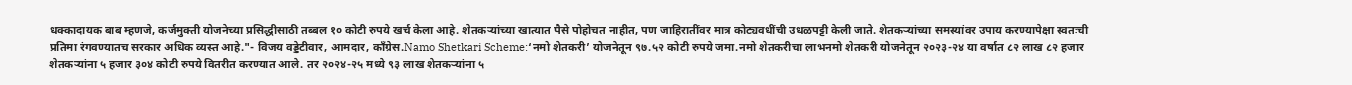धक्कादायक बाब म्हणजे, कर्जमुक्ती योजनेच्या प्रसिद्धीसाठी तब्बल १० कोटी रुपये खर्च केला आहे. शेतकऱ्यांच्या खात्यात पैसे पोहोचत नाहीत, पण जाहिरातींवर मात्र कोट्यवधींची उधळपट्टी केली जाते. शेतकऱ्यांच्या समस्यांवर उपाय करण्यापेक्षा स्वतःची प्रतिमा रंगवण्यातच सरकार अधिक व्यस्त आहे."- विजय वड्डेटीवार, आमदार, काँग्रेस.Namo Shetkari Scheme:‘नमो शेतकरी’ योजनेतून ९७.५२ कोटी रुपये जमा.नमो शेतकरीचा लाभनमो शेतकरी योजनेतून २०२३-२४ या वर्षात ८२ लाख ८२ हजार शेतकऱ्यांना ५ हजार ३०४ कोटी रुपये वितरीत करण्यात आले. तर २०२४-२५ मध्ये ९३ लाख शेतकऱ्यांना ५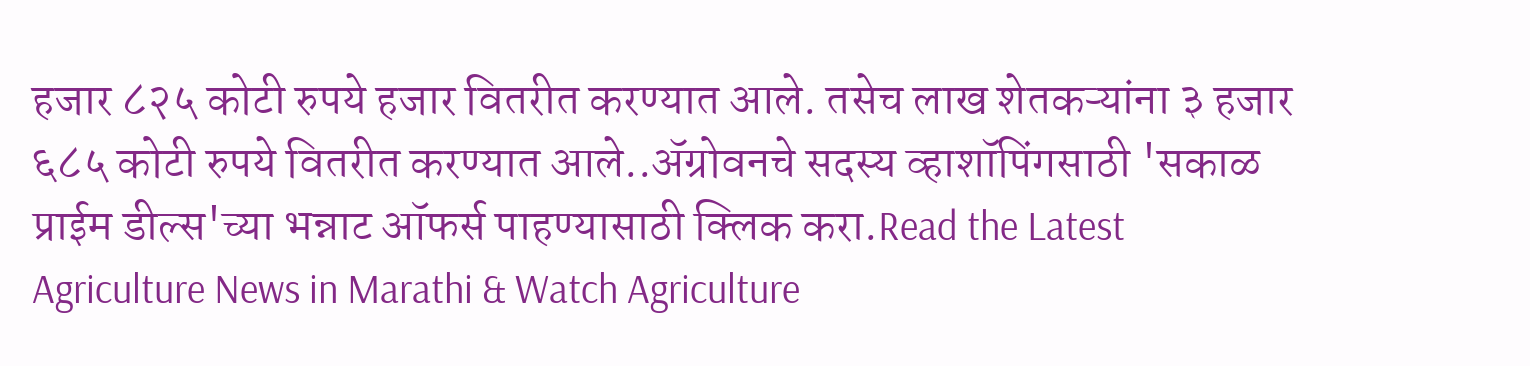हजार ८२५ कोटी रुपये हजार वितरीत करण्यात आले. तसेच लाख शेतकऱ्यांना ३ हजार ६८५ कोटी रुपये वितरीत करण्यात आले..ॲग्रोवनचे सदस्य व्हाशॉपिंगसाठी 'सकाळ प्राईम डील्स'च्या भन्नाट ऑफर्स पाहण्यासाठी क्लिक करा.Read the Latest Agriculture News in Marathi & Watch Agriculture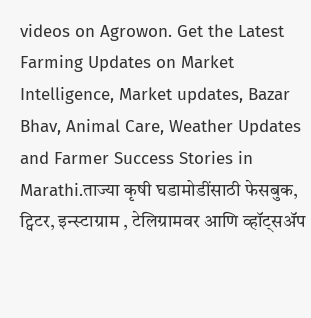videos on Agrowon. Get the Latest Farming Updates on Market Intelligence, Market updates, Bazar Bhav, Animal Care, Weather Updates and Farmer Success Stories in Marathi.ताज्या कृषी घडामोडींसाठी फेसबुक, ट्विटर, इन्स्टाग्राम , टेलिग्रामवर आणि व्हॉट्सॲप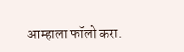आम्हाला फॉलो करा.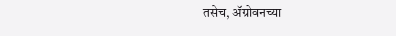तसेच, ॲग्रोवनच्या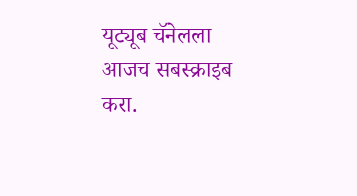यूट्यूब चॅनेलला आजच सबस्क्राइब करा.